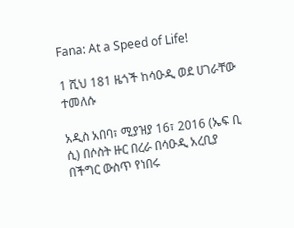Fana: At a Speed of Life!

1 ሺህ 181 ዜጎች ከሳዑዲ ወደ ሀገራቸው ተመለሱ

አዲስ አበባ፣ ሚያዝያ 16፣ 2016 (ኤፍ ቢ ሲ) በሶስት ዙር በረራ በሳዑዲ አረቢያ በችግር ውስጥ የነበሩ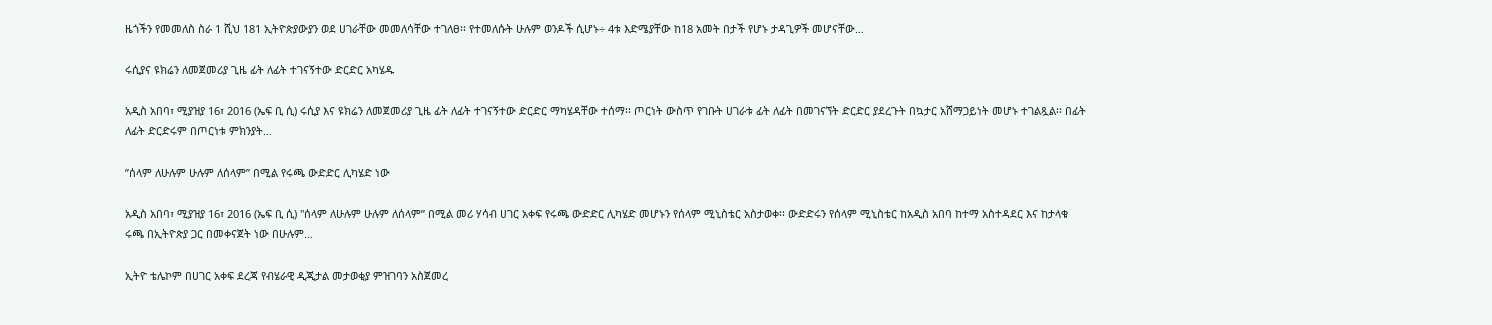ዜጎችን የመመለስ ስራ 1 ሺህ 181 ኢትዮጵያውያን ወደ ሀገራቸው መመለሳቸው ተገለፀ፡፡ የተመለሱት ሁሉም ወንዶች ሲሆኑ÷ 4ቱ እድሜያቸው ከ18 አመት በታች የሆኑ ታዳጊዎች መሆናቸው…

ሩሲያና ዩክሬን ለመጀመሪያ ጊዜ ፊት ለፊት ተገናኝተው ድርድር አካሄዱ

አዲስ አበባ፣ ሚያዝያ 16፣ 2016 (ኤፍ ቢ ሲ) ሩሲያ እና ዩክሬን ለመጀመሪያ ጊዜ ፊት ለፊት ተገናኝተው ድርድር ማካሄዳቸው ተሰማ፡፡ ጦርነት ውስጥ የገቡት ሀገራቱ ፊት ለፊት በመገናኘት ድርድር ያደረጉት በኳታር አሸማጋይነት መሆኑ ተገልጿል፡፡ በፊት ለፊት ድርድሩም በጦርነቱ ምክንያት…

”ሰላም ለሁሉም ሁሉም ለሰላም” በሚል የሩጫ ውድድር ሊካሄድ ነው

አዲስ አበባ፣ ሚያዝያ 16፣ 2016 (ኤፍ ቢ ሲ) ''ሰላም ለሁሉም ሁሉም ለሰላም” በሚል መሪ ሃሳብ ሀገር አቀፍ የሩጫ ውድድር ሊካሄድ መሆኑን የሰላም ሚኒስቴር አስታወቀ፡፡ ውድድሩን የሰላም ሚኒስቴር ከአዲስ አበባ ከተማ አስተዳደር እና ከታላቁ ሩጫ በኢትዮጵያ ጋር በመቀናጀት ነው በሁሉም…

ኢትዮ ቴሌኮም በሀገር አቀፍ ደረጃ የብሄራዊ ዲጂታል መታወቂያ ምዝገባን አስጀመረ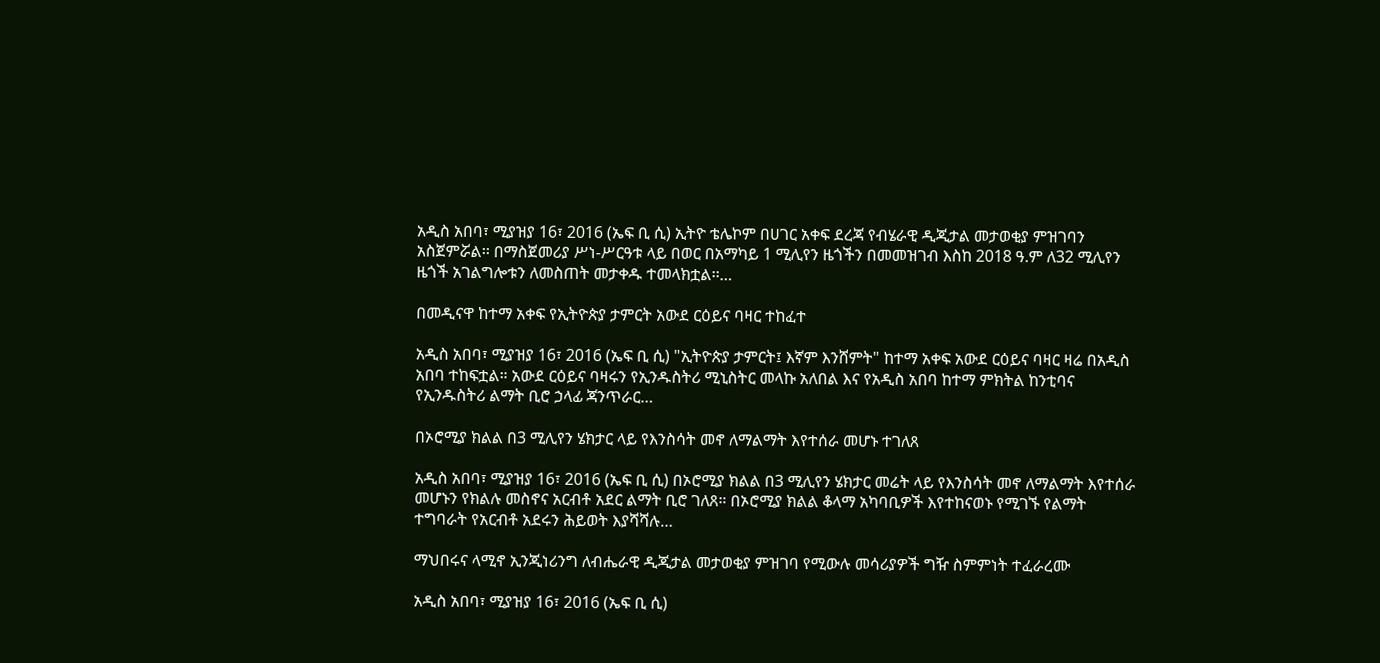አዲስ አበባ፣ ሚያዝያ 16፣ 2016 (ኤፍ ቢ ሲ) ኢትዮ ቴሌኮም በሀገር አቀፍ ደረጃ የብሄራዊ ዲጂታል መታወቂያ ምዝገባን አስጀምሯል፡፡ በማስጀመሪያ ሥነ-ሥርዓቱ ላይ በወር በአማካይ 1 ሚሊየን ዜጎችን በመመዝገብ እስከ 2018 ዓ.ም ለ32 ሚሊየን ዜጎች አገልግሎቱን ለመስጠት መታቀዱ ተመላክቷል፡፡…

በመዲናዋ ከተማ አቀፍ የኢትዮጵያ ታምርት አውደ ርዕይና ባዛር ተከፈተ

አዲስ አበባ፣ ሚያዝያ 16፣ 2016 (ኤፍ ቢ ሲ) "ኢትዮጵያ ታምርት፤ እኛም እንሸምት" ከተማ አቀፍ አውደ ርዕይና ባዛር ዛሬ በአዲስ አበባ ተከፍቷል። አውደ ርዕይና ባዛሩን የኢንዱስትሪ ሚኒስትር መላኩ አለበል እና የአዲስ አበባ ከተማ ምክትል ከንቲባና የኢንዱስትሪ ልማት ቢሮ ኃላፊ ጃንጥራር…

በኦሮሚያ ክልል በ3 ሚሊየን ሄክታር ላይ የእንስሳት መኖ ለማልማት እየተሰራ መሆኑ ተገለጸ

አዲስ አበባ፣ ሚያዝያ 16፣ 2016 (ኤፍ ቢ ሲ) በኦሮሚያ ክልል በ3 ሚሊየን ሄክታር መሬት ላይ የእንስሳት መኖ ለማልማት እየተሰራ መሆኑን የክልሉ መስኖና አርብቶ አደር ልማት ቢሮ ገለጸ። በኦሮሚያ ክልል ቆላማ አካባቢዎች እየተከናወኑ የሚገኙ የልማት ተግባራት የአርብቶ አደሩን ሕይወት እያሻሻሉ…

ማህበሩና ላሚኖ ኢንጂነሪንግ ለብሔራዊ ዲጂታል መታወቂያ ምዝገባ የሚውሉ መሳሪያዎች ግዥ ስምምነት ተፈራረሙ

አዲስ አበባ፣ ሚያዝያ 16፣ 2016 (ኤፍ ቢ ሲ)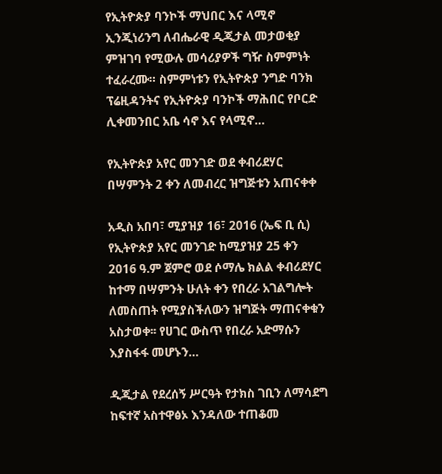የኢትዮጵያ ባንኮች ማህበር እና ላሚኖ ኢንጂነሪንግ ለብሔራዊ ዲጂታል መታወቂያ ምዝገባ የሚውሉ መሳሪያዎች ግዥ ስምምነት ተፈራረሙ። ስምምነቱን የኢትዮጵያ ንግድ ባንክ ፕሬዚዳንትና የኢትዮጵያ ባንኮች ማሕበር የቦርድ ሊቀመንበር አቤ ሳኖ እና የላሚኖ…

የኢትዮጵያ አየር መንገድ ወደ ቀብሪደሃር በሣምንት 2 ቀን ለመብረር ዝግጅቱን አጠናቀቀ

አዲስ አበባ፣ ሚያዝያ 16፣ 2016 (ኤፍ ቢ ሲ) የኢትዮጵያ አየር መንገድ ከሚያዝያ 25 ቀን 2016 ዓ.ም ጀምሮ ወደ ሶማሌ ክልል ቀብሪደሃር ከተማ በሣምንት ሁለት ቀን የበረራ አገልግሎት ለመስጠት የሚያስችለውን ዝግጅት ማጠናቀቁን አስታወቀ፡፡ የሀገር ውስጥ የበረራ አድማሱን እያስፋፋ መሆኑን…

ዲጂታል የደረሰኝ ሥርዓት የታክስ ገቢን ለማሳደግ ከፍተኛ አስተዋፅኦ እንዳለው ተጠቆመ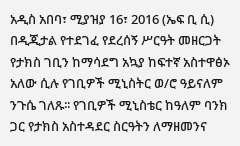አዲስ አበባ፣ ሚያዝያ 16፣ 2016 (ኤፍ ቢ ሲ) በዲጂታል የተደገፈ የደረሰኝ ሥርዓት መዘርጋት የታክስ ገቢን ከማሳደግ አኳያ ከፍተኛ አስተዋፅኦ አለው ሲሉ የገቢዎች ሚኒስትር ወ/ሮ ዓይናለም ንጉሴ ገለጹ፡፡ የገቢዎች ሚኒስቴር ከዓለም ባንክ ጋር የታክስ አስተዳደር ስርዓትን ለማዘመንና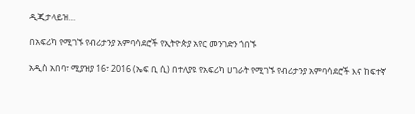ዲጂታላይዝ…

በአፍሪካ የሚገኙ የብሪታንያ አምባሳደሮች የኢትዮጵያ አየር መንገድን ጎበኙ

አዲስ አበባ፣ ሚያዝያ 16፣ 2016 (ኤፍ ቢ ሲ) በተለያዩ የአፍሪካ ሀገራት የሚገኙ የብሪታንያ አምባሳደሮች እና ከፍተኛ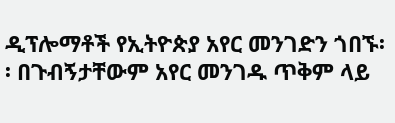ዲፕሎማቶች የኢትዮጵያ አየር መንገድን ጎበኙ፡፡ በጉብኝታቸውም አየር መንገዱ ጥቅም ላይ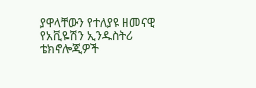ያዋላቸውን የተለያዩ ዘመናዊ የአቪዬሽን ኢንዱስትሪ ቴክኖሎጂዎች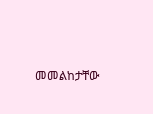መመልከታቸው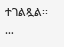ተገልጿል፡፡…